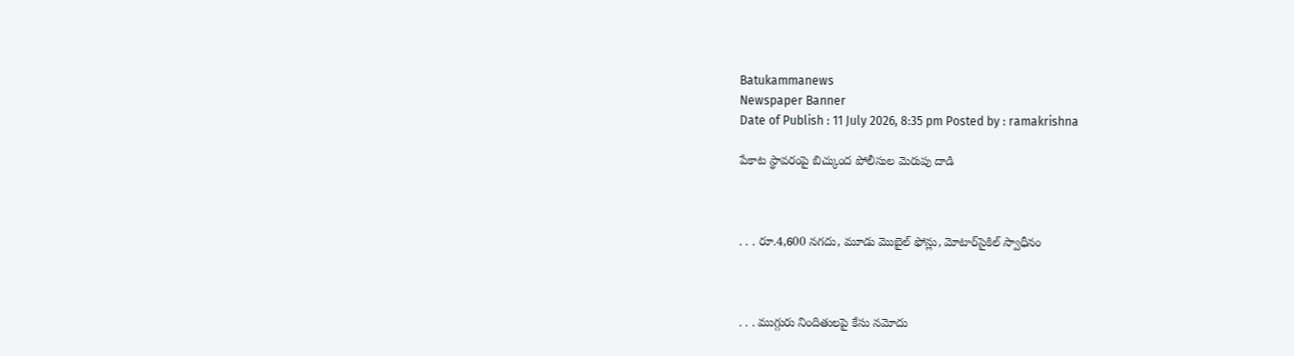Batukammanews
Newspaper Banner
Date of Publish : 11 July 2026, 8:35 pm Posted by : ramakrishna

పేకాట స్థావరంపై బిచ్కుంద పోలీసుల మెరుపు దాడి



. . . రూ.4,600 నగదు, మూడు మొబైల్ ఫోన్లు, మోటార్‌సైకిల్ స్వాధీనం



. . . ముగ్గురు నిందితులపై కేసు నమోదు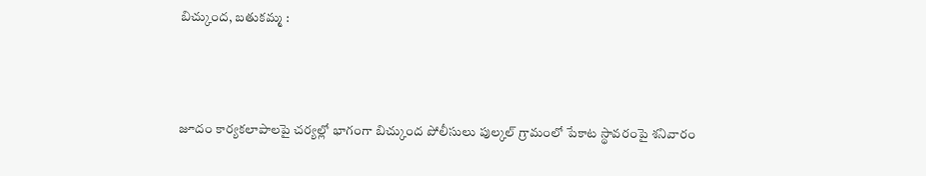బిచ్కుంద, బతుకమ్మ :



జూదం కార్యకలాపాలపై చర్యల్లో భాగంగా బిచ్కుంద పోలీసులు పుల్కల్ గ్రామంలో పేకాట స్థావరంపై శనివారం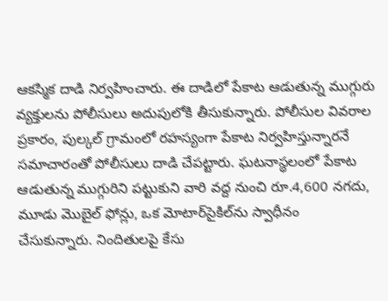ఆకస్మిక దాడి నిర్వహించారు. ఈ దాడిలో పేకాట ఆడుతున్న ముగ్గురు వ్యక్తులను పోలీసులు అదుపులోకి తీసుకున్నారు. పోలీసుల వివరాల ప్రకారం, పుల్కల్ గ్రామంలో రహస్యంగా పేకాట నిర్వహిస్తున్నారనే సమాచారంతో పోలీసులు దాడి చేపట్టారు. ఘటనాస్థలంలో పేకాట ఆడుతున్న ముగ్గురిని పట్టుకుని వారి వద్ద నుంచి రూ.4,600 నగదు, మూడు మొబైల్ ఫోన్లు, ఒక మోటార్‌సైకిల్‌ను స్వాధీనం చేసుకున్నారు. నిందితులపై కేసు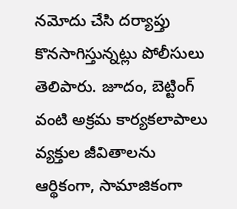నమోదు చేసి దర్యాప్తు కొనసాగిస్తున్నట్లు పోలీసులు తెలిపారు. జూదం, బెట్టింగ్ వంటి అక్రమ కార్యకలాపాలు వ్యక్తుల జీవితాలను ఆర్థికంగా, సామాజికంగా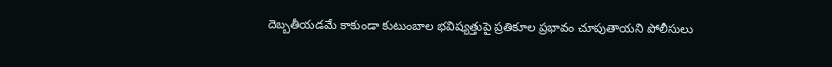దెబ్బతీయడమే కాకుండా కుటుంబాల భవిష్యత్తుపై ప్రతికూల ప్రభావం చూపుతాయని పోలీసులు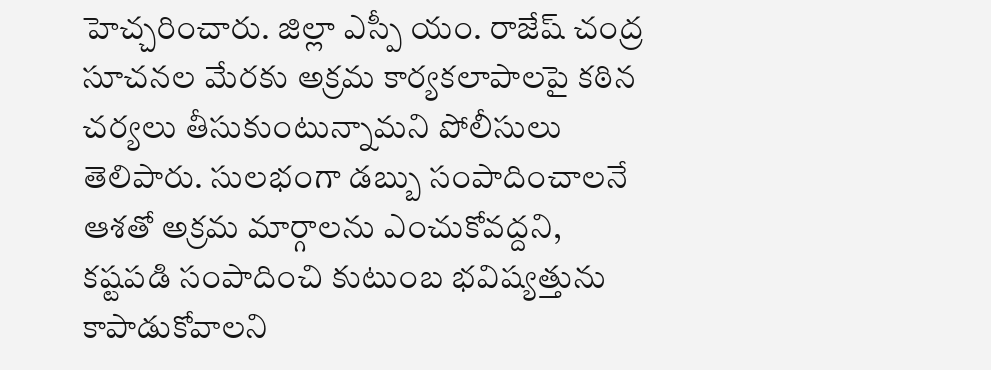హెచ్చరించారు. జిల్లా ఎస్పీ యం. రాజేష్ చంద్ర సూచనల మేరకు అక్రమ కార్యకలాపాలపై కఠిన చర్యలు తీసుకుంటున్నామని పోలీసులు తెలిపారు. సులభంగా డబ్బు సంపాదించాలనే ఆశతో అక్రమ మార్గాలను ఎంచుకోవద్దని, కష్టపడి సంపాదించి కుటుంబ భవిష్యత్తును కాపాడుకోవాలని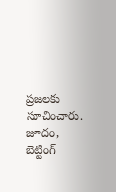ప్రజలకు సూచించారు. జూదం, బెట్టింగ్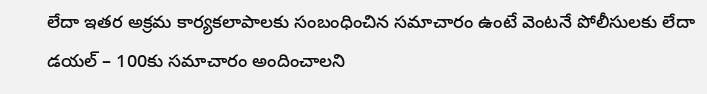లేదా ఇతర అక్రమ కార్యకలాపాలకు సంబంధించిన సమాచారం ఉంటే వెంటనే పోలీసులకు లేదా డయల్ – 100కు సమాచారం అందించాలని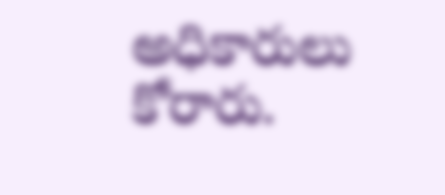అధికారులు కోరారు.